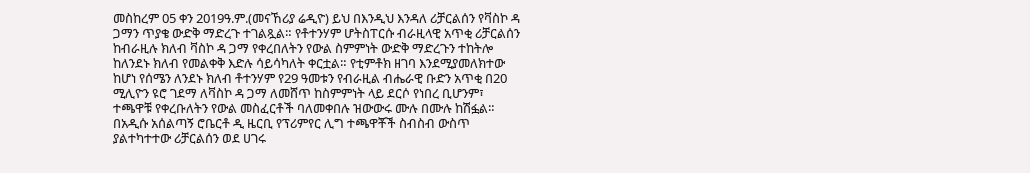መስከረም 05 ቀን 2019ዓ.ም.(መናኸሪያ ሬዲዮ) ይህ በእንዲህ እንዳለ ሪቻርልሰን የቫስኮ ዳ ጋማን ጥያቄ ውድቅ ማድረጉ ተገልጿል። የቶተንሃም ሆትስፐርሱ ብራዚላዊ አጥቂ ሪቻርልሰን ከብራዚሉ ክለብ ቫስኮ ዳ ጋማ የቀረበለትን የውል ስምምነት ውድቅ ማድረጉን ተከትሎ ከለንደኑ ክለብ የመልቀቅ እድሉ ሳይሳካለት ቀርቷል። የቲምቶክ ዘገባ እንደሚያመለክተው ከሆነ የሰሜን ለንደኑ ክለብ ቶተንሃም የ29 ዓመቱን የብራዚል ብሔራዊ ቡድን አጥቂ በ20 ሚሊዮን ዩሮ ገደማ ለቫስኮ ዳ ጋማ ለመሸጥ ከስምምነት ላይ ደርሶ የነበረ ቢሆንም፣ ተጫዋቹ የቀረቡለትን የውል መስፈርቶች ባለመቀበሉ ዝውውሩ ሙሉ በሙሉ ከሽፏል። በአዲሱ አሰልጣኝ ሮቤርቶ ዲ ዜርቢ የፕሪምየር ሊግ ተጫዋቾች ስብስብ ውስጥ ያልተካተተው ሪቻርልሰን ወደ ሀገሩ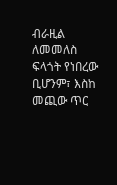ብራዚል ለመመለስ ፍላጎት የነበረው ቢሆንም፣ እስከ መጪው ጥር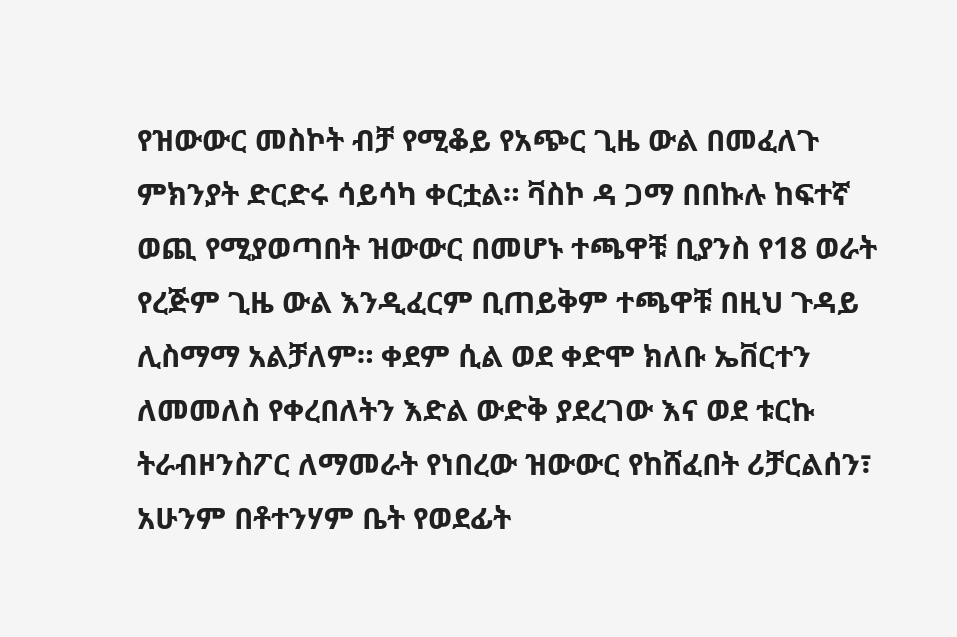የዝውውር መስኮት ብቻ የሚቆይ የአጭር ጊዜ ውል በመፈለጉ ምክንያት ድርድሩ ሳይሳካ ቀርቷል። ቫስኮ ዳ ጋማ በበኩሉ ከፍተኛ ወጪ የሚያወጣበት ዝውውር በመሆኑ ተጫዋቹ ቢያንስ የ18 ወራት የረጅም ጊዜ ውል እንዲፈርም ቢጠይቅም ተጫዋቹ በዚህ ጉዳይ ሊስማማ አልቻለም። ቀደም ሲል ወደ ቀድሞ ክለቡ ኤቨርተን ለመመለስ የቀረበለትን እድል ውድቅ ያደረገው እና ወደ ቱርኩ ትራብዞንስፖር ለማመራት የነበረው ዝውውር የከሸፈበት ሪቻርልሰን፣ አሁንም በቶተንሃም ቤት የወደፊት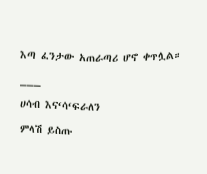እጣ ፈንታው አጠራጣሪ ሆኖ ቀጥሏል።
___
ሀሳብ እና‘ሳ‘ፍራለን
ምላሽ ይስጡ